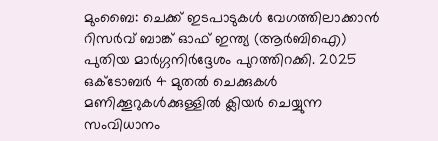മുംബൈ: ചെക്ക് ഇടപാടുകൾ വേഗത്തിലാക്കാൻ റിസർവ് ബാങ്ക് ഓഫ് ഇന്ത്യ (ആർബിഐ) പുതിയ മാർഗ്ഗനിർദ്ദേശം പുറത്തിറക്കി. 2025 ഒക്ടോബർ 4 മുതൽ ചെക്കുകൾ മണിക്കൂറുകൾക്കുള്ളിൽ ക്ലിയർ ചെയ്യുന്ന സംവിധാനം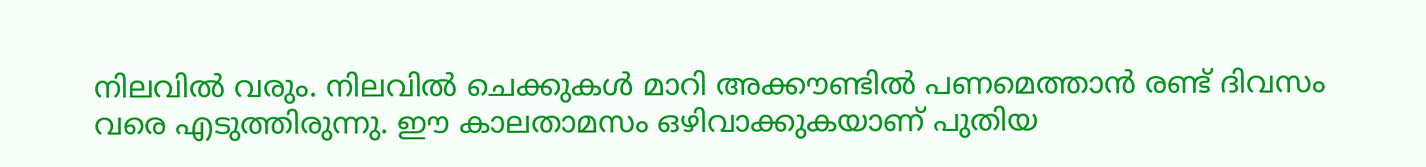നിലവിൽ വരും. നിലവിൽ ചെക്കുകൾ മാറി അക്കൗണ്ടിൽ പണമെത്താൻ രണ്ട് ദിവസം വരെ എടുത്തിരുന്നു. ഈ കാലതാമസം ഒഴിവാക്കുകയാണ് പുതിയ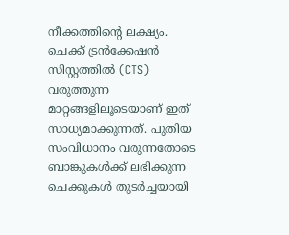നീക്കത്തിന്റെ ലക്ഷ്യം.
ചെക്ക് ട്രൻക്കേഷൻ സിസ്റ്റത്തിൽ (CTS) വരുത്തുന്ന മാറ്റങ്ങളിലൂടെയാണ് ഇത് സാധ്യമാക്കുന്നത്. പുതിയ സംവിധാനം വരുന്നതോടെ ബാങ്കുകൾക്ക് ലഭിക്കുന്ന ചെക്കുകൾ തുടർച്ചയായി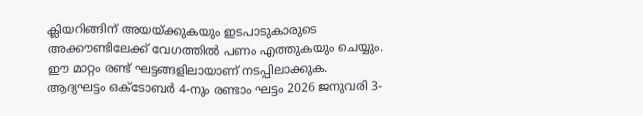ക്ലിയറിങ്ങിന് അയയ്ക്കുകയും ഇടപാടുകാരുടെ അക്കൗണ്ടിലേക്ക് വേഗത്തിൽ പണം എത്തുകയും ചെയ്യും. ഈ മാറ്റം രണ്ട് ഘട്ടങ്ങളിലായാണ് നടപ്പിലാക്കുക. ആദ്യഘട്ടം ഒക്ടോബർ 4-നും രണ്ടാം ഘട്ടം 2026 ജനുവരി 3-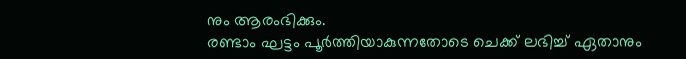നും ആരംഭിക്കും.
രണ്ടാം ഘട്ടം പൂർത്തിയാകുന്നതോടെ ചെക്ക് ലഭിച്ച് ഏതാനും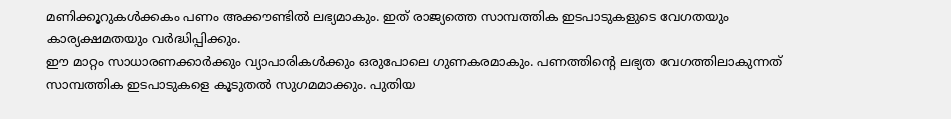മണിക്കൂറുകൾക്കകം പണം അക്കൗണ്ടിൽ ലഭ്യമാകും. ഇത് രാജ്യത്തെ സാമ്പത്തിക ഇടപാടുകളുടെ വേഗതയും കാര്യക്ഷമതയും വർദ്ധിപ്പിക്കും.
ഈ മാറ്റം സാധാരണക്കാർക്കും വ്യാപാരികൾക്കും ഒരുപോലെ ഗുണകരമാകും. പണത്തിന്റെ ലഭ്യത വേഗത്തിലാകുന്നത് സാമ്പത്തിക ഇടപാടുകളെ കൂടുതൽ സുഗമമാക്കും. പുതിയ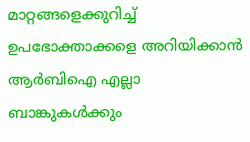മാറ്റങ്ങളെക്കുറിച്ച് ഉപഭോക്താക്കളെ അറിയിക്കാൻ ആർബിഐ എല്ലാ ബാങ്കുകൾക്കും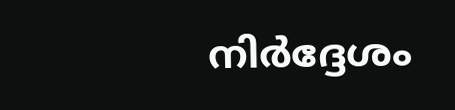നിർദ്ദേശം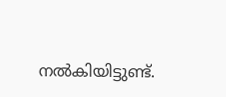നൽകിയിട്ടുണ്ട്.